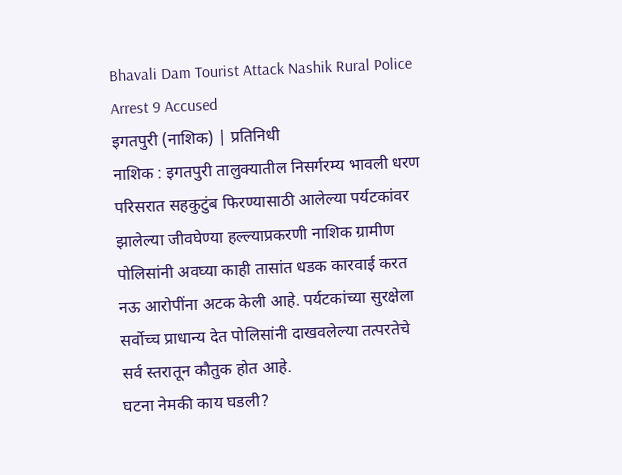Bhavali Dam Tourist Attack Nashik Rural Police Arrest 9 Accused
इगतपुरी (नाशिक) | प्रतिनिधी
नाशिक : इगतपुरी तालुक्यातील निसर्गरम्य भावली धरण परिसरात सहकुटुंब फिरण्यासाठी आलेल्या पर्यटकांवर झालेल्या जीवघेण्या हल्ल्याप्रकरणी नाशिक ग्रामीण पोलिसांनी अवघ्या काही तासांत धडक कारवाई करत नऊ आरोपींना अटक केली आहे. पर्यटकांच्या सुरक्षेला सर्वोच्च प्राधान्य देत पोलिसांनी दाखवलेल्या तत्परतेचे सर्व स्तरातून कौतुक होत आहे.
घटना नेमकी काय घडली?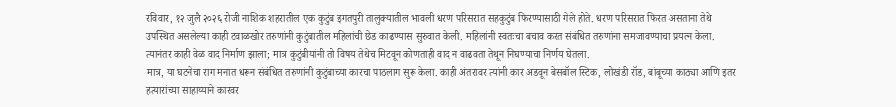रविवार, १२ जुलै २०२६ रोजी नाशिक शहरातील एक कुटुंब इगतपुरी तालुक्यातील भावली धरण परिसरात सहकुटुंब फिरण्यासाठी गेले होते. धरण परिसरात फिरत असताना तेथे उपस्थित असलेल्या काही टवाळखोर तरुणांनी कुटुंबातील महिलांची छेड काढण्यास सुरुवात केली. महिलांनी स्वतःचा बचाव करत संबंधित तरुणांना समजावण्याचा प्रयत्न केला. त्यानंतर काही वेळ वाद निर्माण झाला; मात्र कुटुंबीयांनी तो विषय तेथेच मिटवून कोणताही वाद न वाढवता तेथून निघण्याचा निर्णय घेतला.
मात्र, या घटनेचा राग मनात धरून संबंधित तरुणांनी कुटुंबाच्या कारचा पाठलाग सुरू केला. काही अंतरावर त्यांनी कार अडवून बेसबॉल स्टिक, लोखंडी रॉड, बांबूच्या काठ्या आणि इतर हत्यारांच्या साहाय्याने कारवर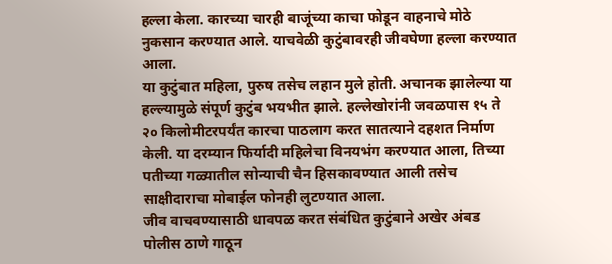हल्ला केला. कारच्या चारही बाजूंच्या काचा फोडून वाहनाचे मोठे नुकसान करण्यात आले. याचवेळी कुटुंबावरही जीवघेणा हल्ला करण्यात आला.
या कुटुंबात महिला, पुरुष तसेच लहान मुले होती. अचानक झालेल्या या हल्ल्यामुळे संपूर्ण कुटुंब भयभीत झाले. हल्लेखोरांनी जवळपास १५ ते २० किलोमीटरपर्यंत कारचा पाठलाग करत सातत्याने दहशत निर्माण केली. या दरम्यान फिर्यादी महिलेचा विनयभंग करण्यात आला, तिच्या पतीच्या गळ्यातील सोन्याची चैन हिसकावण्यात आली तसेच साक्षीदाराचा मोबाईल फोनही लुटण्यात आला.
जीव वाचवण्यासाठी धावपळ करत संबंधित कुटुंबाने अखेर अंबड पोलीस ठाणे गाठून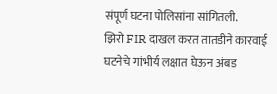संपूर्ण घटना पोलिसांना सांगितली.
झिरो FIR दाखल करत तातडीने कारवाई
घटनेचे गांभीर्य लक्षात घेऊन अंबड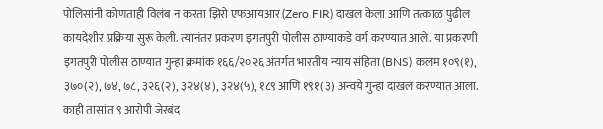पोलिसांनी कोणताही विलंब न करता झिरो एफआयआर (Zero FIR) दाखल केला आणि तत्काळ पुढील कायदेशीर प्रक्रिया सुरू केली. त्यानंतर प्रकरण इगतपुरी पोलीस ठाण्याकडे वर्ग करण्यात आले. या प्रकरणी इगतपुरी पोलीस ठाण्यात गुन्हा क्रमांक १६६/२०२६ अंतर्गत भारतीय न्याय संहिता (BNS) कलम १०९(१), ३७०(२), ७४, ७८, ३२६(२), ३२४(४), ३२४(५), १८९ आणि १९१(३) अन्वये गुन्हा दाखल करण्यात आला.
काही तासांत ९ आरोपी जेरबंद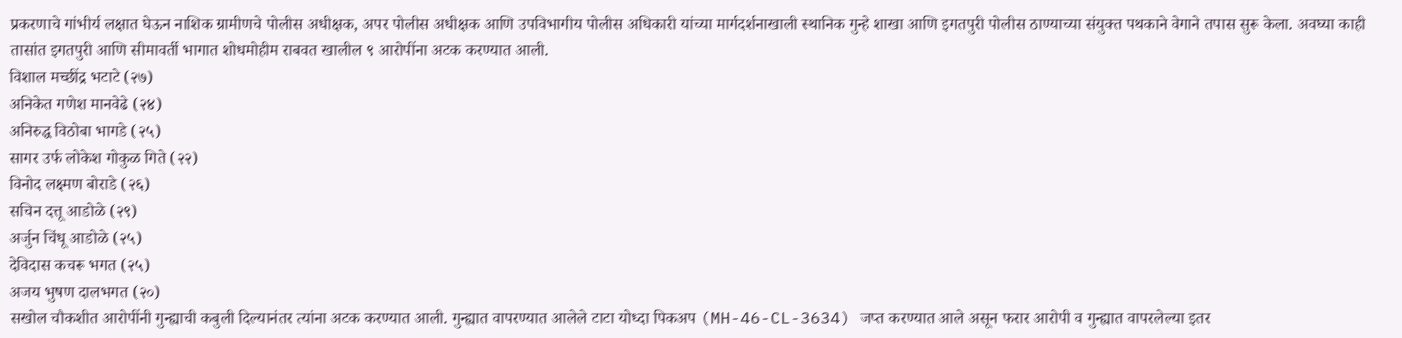प्रकरणाचे गांभीर्य लक्षात घेऊन नाशिक ग्रामीणचे पोलीस अधीक्षक, अपर पोलीस अधीक्षक आणि उपविभागीय पोलीस अधिकारी यांच्या मार्गदर्शनाखाली स्थानिक गुन्हे शाखा आणि इगतपुरी पोलीस ठाण्याच्या संयुक्त पथकाने वेगाने तपास सुरू केला. अवघ्या काही तासांत इगतपुरी आणि सीमावर्ती भागात शोधमोहीम राबवत खालील ९ आरोपींना अटक करण्यात आली.
विशाल मच्छींद्र भटाटे (२७)
अनिकेत गणेश मानवेढे (२४)
अनिरुद्ध विठोबा भागडे (२५)
सागर उर्फ लोकेश गोकुळ गिते (२२)
विनोद लक्ष्मण बोराडे (२६)
सचिन दत्तू आडोळे (२९)
अर्जुन चिंधू आडोळे (२५)
देविदास कचरू भगत (२५)
अजय भुषण दालभगत (२०)
सखोल चौकशीत आरोपींनी गुन्ह्याची कबुली दिल्यानंतर त्यांना अटक करण्यात आली. गुन्ह्यात वापरण्यात आलेले टाटा योध्दा पिकअप (MH-46-CL-3634) जप्त करण्यात आले असून फरार आरोपी व गुन्ह्यात वापरलेल्या इतर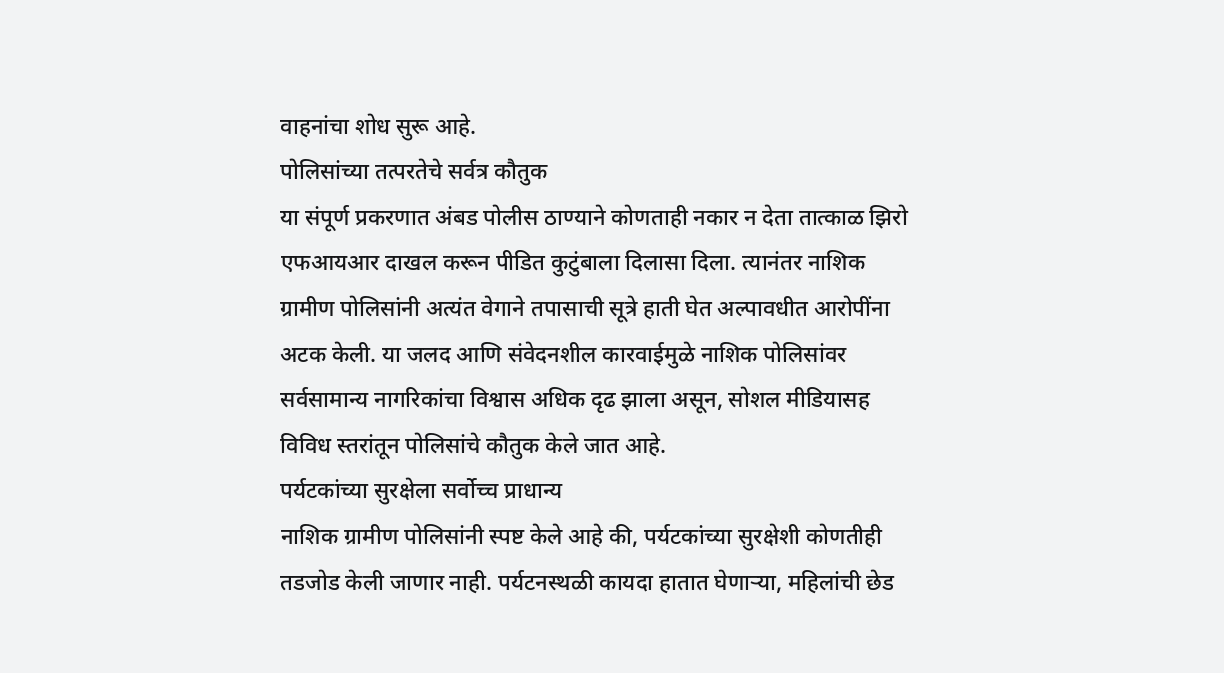वाहनांचा शोध सुरू आहे.
पोलिसांच्या तत्परतेचे सर्वत्र कौतुक
या संपूर्ण प्रकरणात अंबड पोलीस ठाण्याने कोणताही नकार न देता तात्काळ झिरो एफआयआर दाखल करून पीडित कुटुंबाला दिलासा दिला. त्यानंतर नाशिक ग्रामीण पोलिसांनी अत्यंत वेगाने तपासाची सूत्रे हाती घेत अल्पावधीत आरोपींना अटक केली. या जलद आणि संवेदनशील कारवाईमुळे नाशिक पोलिसांवर सर्वसामान्य नागरिकांचा विश्वास अधिक दृढ झाला असून, सोशल मीडियासह विविध स्तरांतून पोलिसांचे कौतुक केले जात आहे.
पर्यटकांच्या सुरक्षेला सर्वोच्च प्राधान्य
नाशिक ग्रामीण पोलिसांनी स्पष्ट केले आहे की, पर्यटकांच्या सुरक्षेशी कोणतीही तडजोड केली जाणार नाही. पर्यटनस्थळी कायदा हातात घेणाऱ्या, महिलांची छेड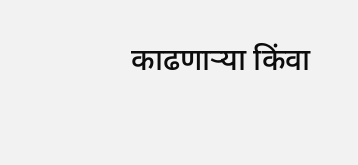काढणाऱ्या किंवा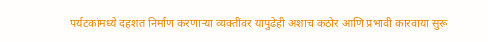पर्यटकांमध्ये दहशत निर्माण करणाऱ्या व्यक्तींवर यापुढेही अशाच कठोर आणि प्रभावी कारवाया सुरू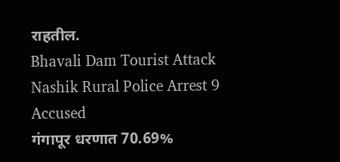राहतील.
Bhavali Dam Tourist Attack Nashik Rural Police Arrest 9 Accused
गंगापूर धरणात 70.69%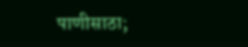पाणीसाठा;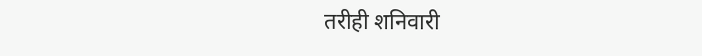तरीही शनिवारी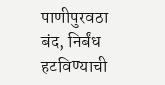पाणीपुरवठा बंद, निर्बंध हटविण्याची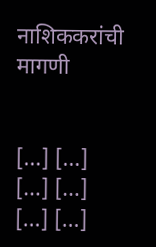नाशिककरांची मागणी


[…] […]
[…] […]
[…] […]